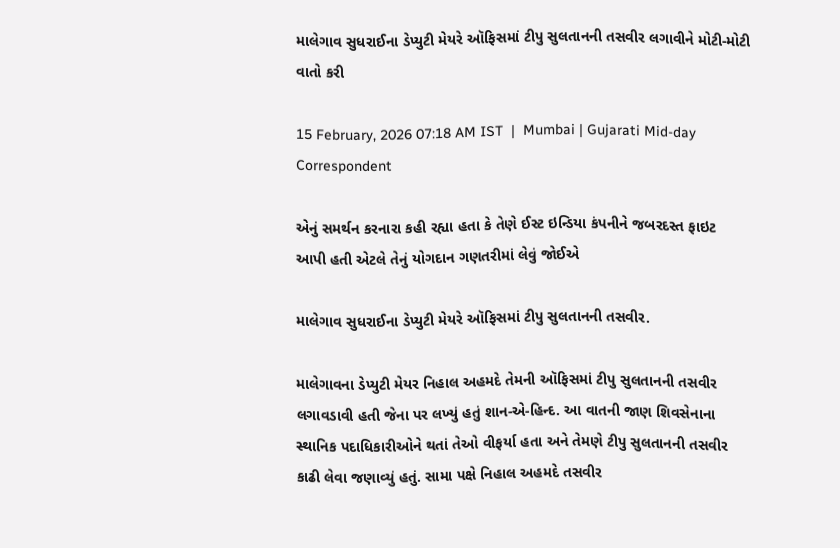માલેગાવ સુધરાઈના ડેપ્યુટી મેયરે ઑફિસમાં ટીપુ સુલતાનની તસવીર લગાવીને મોટી-મોટી વાતો કરી

15 February, 2026 07:18 AM IST  |  Mumbai | Gujarati Mid-day Correspondent

એનું સમર્થન કરનારા કહી રહ્યા હતા કે તેણે ઈસ્ટ ઇન્ડિયા કંપનીને જબરદસ્ત ફાઇટ આપી હતી એટલે તેનું યોગદાન ગણતરીમાં લેવું જોઈએ

માલેગાવ સુધરાઈના ડેપ્યુટી મેયરે ઑફિસમાં ટીપુ સુલતાનની તસવીર.

માલેગાવના ડેપ્યુટી મેયર નિહાલ અહમદે તેમની ઑફિસમાં ટીપુ સુલતાનની તસવીર લગાવડાવી હતી જેના પર લખ્યું હતું શાન-એ-હિન્દ. આ વાતની જાણ શિવસેનાના સ્થાનિક પદાધિકારીઓને થતાં તેઓ વીફર્યા હતા અને તેમણે ટીપુ સુલતાનની તસવીર કાઢી લેવા જણાવ્યું હતું. સામા પક્ષે નિહાલ અહમદે તસવીર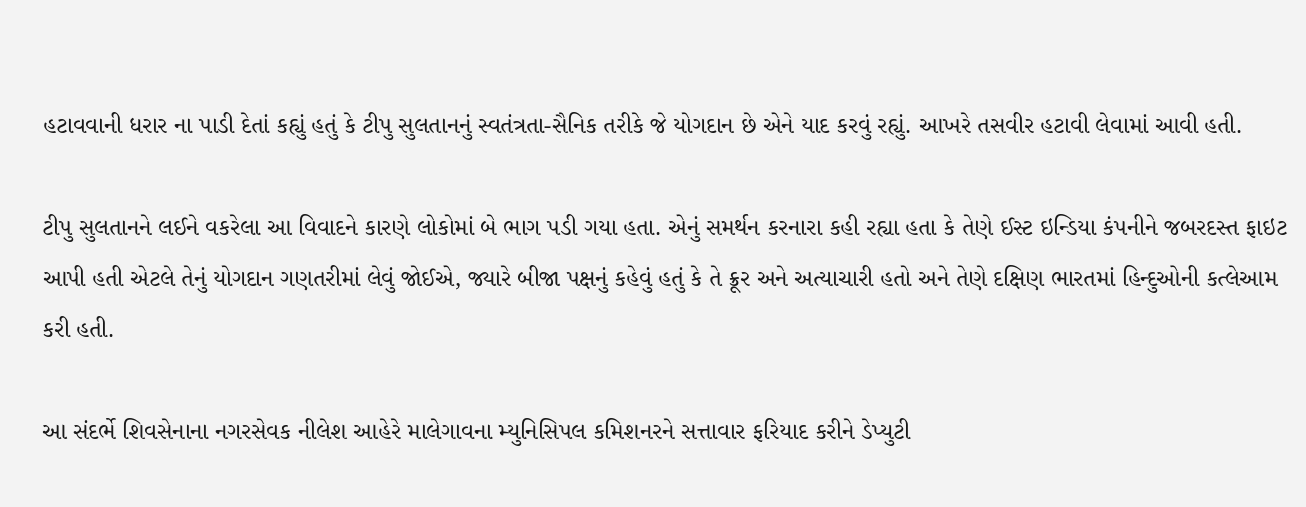હટાવવાની ધરાર ના પાડી દેતાં કહ્યું હતું કે ટીપુ સુલતાનનું સ્વતંત્રતા-સૈનિક તરીકે જે યોગદાન છે એને યાદ કરવું રહ્યું. આખરે તસવીર હટાવી લેવામાં આવી હતી.

ટીપુ સુલતાનને લઈને વકરેલા આ વિવાદને કારણે લોકોમાં બે ભાગ પડી ગયા હતા. એનું સમર્થન કરનારા કહી રહ્યા હતા કે તેણે ઈસ્ટ ઇન્ડિયા કંપનીને જબરદસ્ત ફાઇટ આપી હતી એટલે તેનું યોગદાન ગણતરીમાં લેવું જોઈએ, જ્યારે બીજા પક્ષનું કહેવું હતું કે તે ક્રૂર અને અત્યાચારી હતો અને તેણે દક્ષિણ ભારતમાં હિન્દુઓની કત્લેઆમ કરી હતી.

આ સંદર્ભે શિવસેનાના નગરસેવક નીલેશ આહેરે માલેગાવના મ્યુનિસિપલ કમિશનરને સત્તાવાર ફરિયાદ કરીને ડેપ્યુટી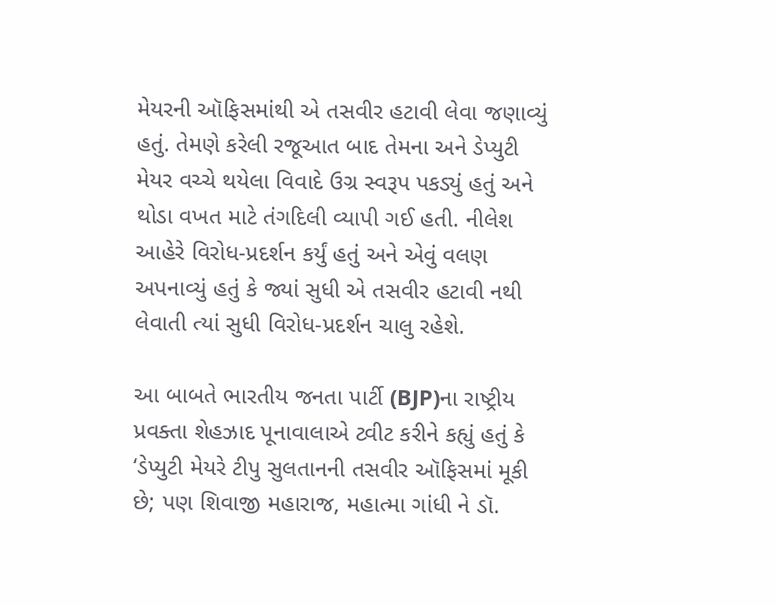મેયરની ઑફિસમાંથી એ તસવીર હટાવી લેવા જણાવ્યું હતું. તેમણે કરેલી રજૂઆત બાદ તેમના અને ડેપ્યુટી મેયર વચ્ચે થયેલા વિવાદે ઉગ્ર સ્વરૂપ પકડ્યું હતું અને થોડા વખત માટે તંગદિલી વ્યાપી ગઈ હતી. નીલેશ આહેરે વિરોધ-પ્રદર્શન કર્યું હતું અને એવું વલણ અપનાવ્યું હતું કે જ્યાં સુધી એ તસવીર હટાવી નથી લેવાતી ત્યાં સુધી વિરોધ-પ્રદર્શન ચાલુ રહેશે.

આ બાબતે ભારતીય જનતા પાર્ટી (BJP)ના રાષ્ટ્રીય પ્રવક્તા શેહઝાદ પૂનાવાલાએ ટ્વીટ કરીને કહ્યું હતું કે ‘ડેપ્યુટી મેયરે ટીપુ સુલતાનની તસવીર ઑફિસમાં મૂકી છે; પણ શિવાજી મહારાજ, મહાત્મા ગાંધી ને ડૉ.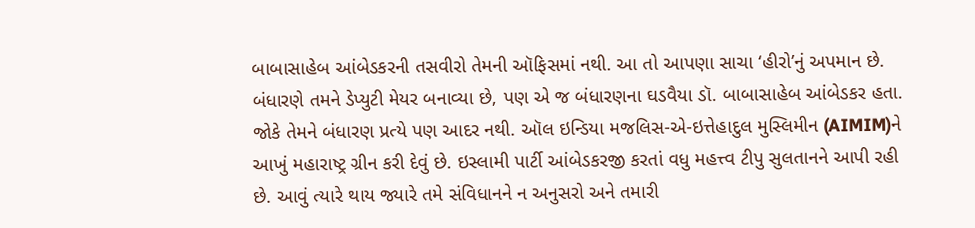બાબાસાહેબ આંબેડકરની તસવીરો તેમની ઑફિસમાં નથી. આ તો આપણા સાચા ‘હીરો’નું અપમાન છે. બંધારણે તમને ડેપ્યુટી મેયર બનાવ્યા છે, પણ એ જ બંધારણના ઘડવૈયા ડૉ. બાબાસાહેબ આંબેડકર હતા. જોકે તેમને બંધારણ પ્રત્યે પણ આદર નથી. ઑલ ઇન્ડિયા મજલિસ-એ-ઇત્તેહાદુલ મુસ્લિમીન (AIMIM)ને આખું મહારાષ્ટ્ર ગ્રીન કરી દેવું છે. ઇસ્લામી પાર્ટી આંબેડકરજી કરતાં વધુ મહત્ત્વ ટીપુ સુલતાનને આપી રહી છે. આવું ત્યારે થાય જ્યારે તમે સંવિધાનને ન અનુસરો અને તમારી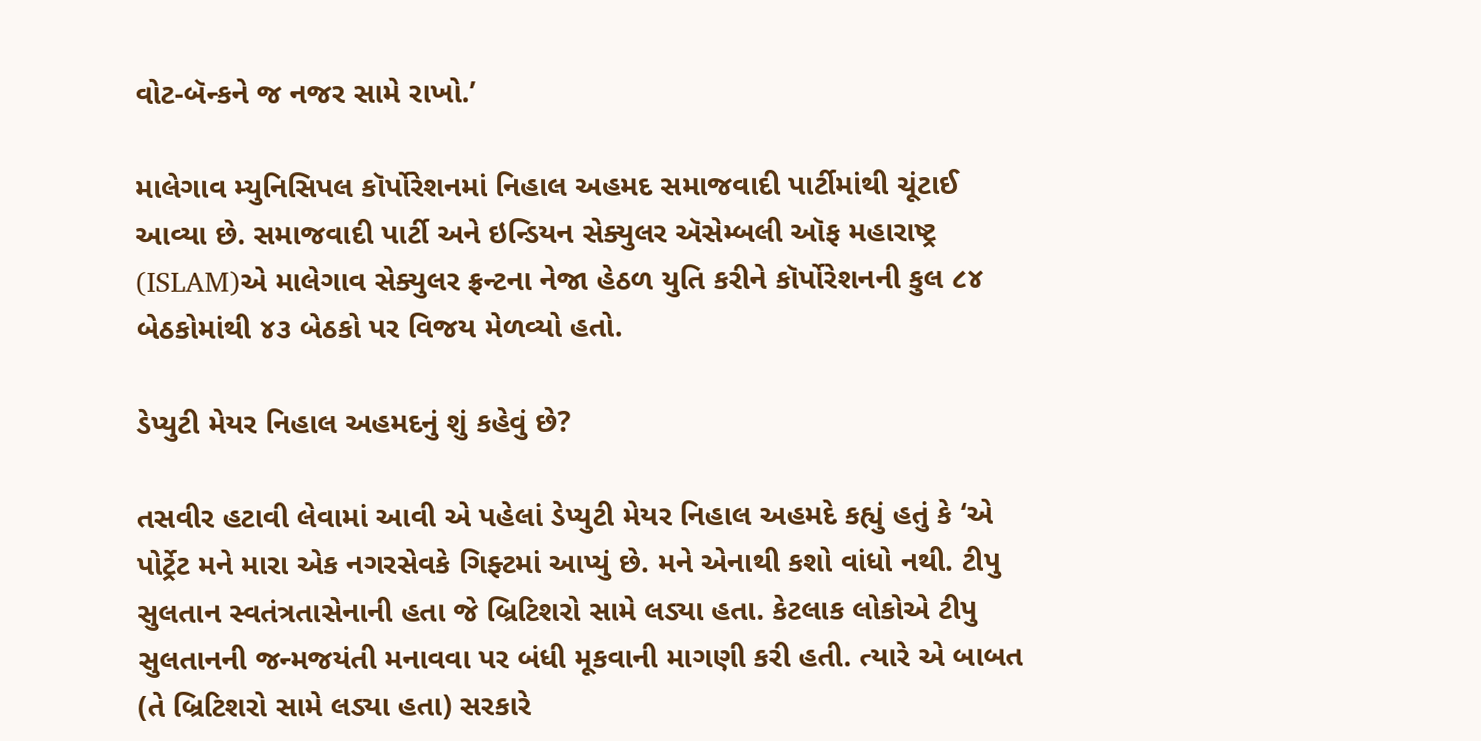વોટ-બૅન્કને જ નજર સામે રાખો.’

માલેગાવ મ્યુનિસિપલ કૉર્પોરેશનમાં નિહાલ અહમદ સમાજવાદી પાર્ટીમાંથી ચૂંટાઈ આવ્યા છે. સમાજવાદી પાર્ટી અને ઇન્ડિયન સેક્યુલર ઍસેમ્બલી ઑફ મહારાષ્ટ્ર (ISLAM)એ માલેગાવ સેક્યુલર ફ્રન્ટના નેજા હેઠળ યુતિ કરીને કૉર્પોરેશનની કુલ ૮૪ બેઠકોમાંથી ૪૩ બેઠકો પર વિજય મેળવ્યો હતો.

ડેપ્યુટી મેયર નિહાલ અહમદનું શું કહેવું છે?

તસવીર હટાવી લેવામાં આવી એ પહેલાં ડેપ્યુટી મેયર નિહાલ અહમદે કહ્યું હતું કે ‘એ પોર્ટ્રેટ મને મારા એક નગરસેવકે ગિફ્ટમાં આપ્યું છે. મને એનાથી કશો વાંધો નથી. ટીપુ સુલતાન સ્વતંત્રતાસેનાની હતા જે બ્રિટિશરો સામે લડ્યા હતા. કેટલાક લોકોએ ટીપુ સુલતાનની જન્મજયંતી મનાવવા પર બંધી મૂકવાની માગણી કરી હતી. ત્યારે એ બાબત (તે બ્રિટિશરો સામે લડ્યા હતા) સરકારે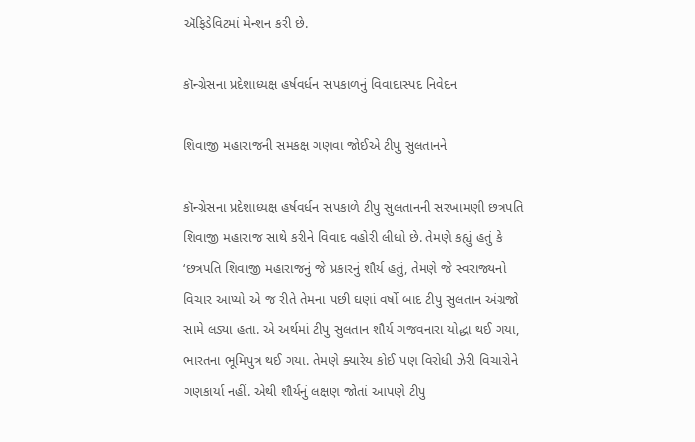ઍફિડેવિટમાં મેન્શન કરી છે.

કૉન્ગ્રેસના પ્રદેશાધ્યક્ષ હર્ષવર્ધન સપકાળનું વિવાદાસ્પદ નિવેદન

શિવાજી મહારાજની સમકક્ષ ગણવા જોઈએ ટીપુ સુલતાનને

કૉન્ગ્રેસના પ્રદેશાધ્યક્ષ હર્ષવર્ધન સપકાળે ટીપુ સુલતાનની સરખામણી છત્રપતિ શિવાજી મહારાજ સાથે કરીને વિવાદ વહોરી લીધો છે. તેમણે કહ્યું હતું કે ‘છત્રપતિ શિવાજી મહારાજનું જે પ્રકારનું શૌર્ય હતું, તેમણે જે સ્વરાજ્યનો વિચાર આપ્યો એ જ રીતે તેમના પછી ઘણાં વર્ષો બાદ ટીપુ સુલતાન અંગ્રજો સામે લડ્યા હતા. એ અર્થમાં ટીપુ સુલતાન શૌર્ય ગજવનારા યોદ્ધા થઈ ગયા, ભારતના ભૂમિપુત્ર થઈ ગયા. તેમણે ક્યારેય કોઈ પણ વિરોધી ઝેરી વિચારોને ગણકાર્યા નહીં. એથી શૌર્યનું લક્ષણ જોતાં આપણે ટીપુ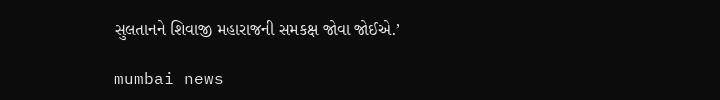સુલતાનને શિવાજી મહારાજની સમકક્ષ જોવા જોઈએ.’

mumbai news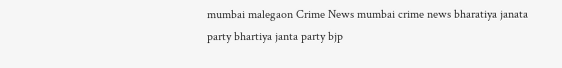mumbai malegaon Crime News mumbai crime news bharatiya janata party bhartiya janta party bjp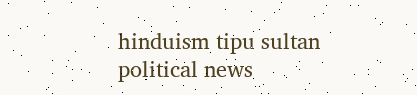hinduism tipu sultan political news